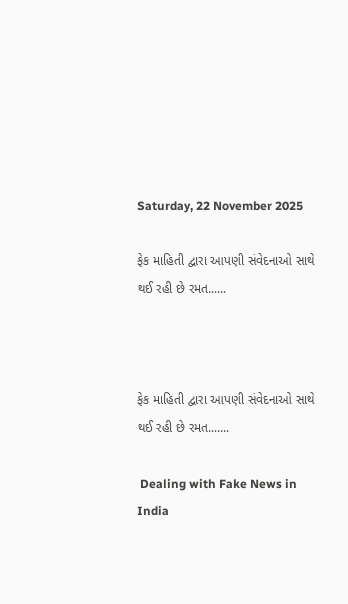Saturday, 22 November 2025

ફેક માહિતી દ્વારા આપણી સંવેદનાઓ સાથે થઈ રહી છે રમત......



ફેક માહિતી દ્વારા આપણી સંવેદનાઓ સાથે થઈ રહી છે રમત.......

 Dealing with Fake News in India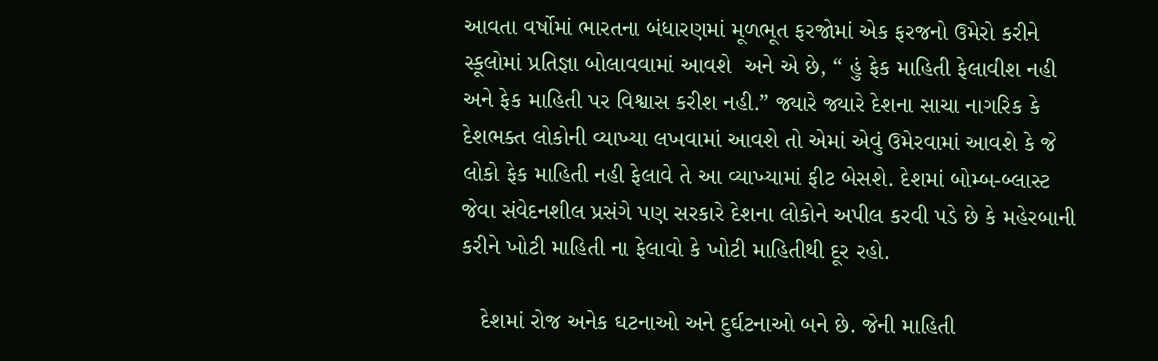આવતા વર્ષોમાં ભારતના બંધારણમાં મૂળભૂત ફરજોમાં એક ફરજનો ઉમેરો કરીને સ્કૂલોમાં પ્રતિજ્ઞા બોલાવવામાં આવશે  અને એ છે, “ હું ફેક માહિતી ફેલાવીશ નહી અને ફેક માહિતી પર વિશ્વાસ કરીશ નહી.” જ્યારે જ્યારે દેશના સાચા નાગરિક કે દેશભક્ત લોકોની વ્યાખ્યા લખવામાં આવશે તો એમાં એવું ઉમેરવામાં આવશે કે જે લોકો ફેક માહિતી નહી ફેલાવે તે આ વ્યાખ્યામાં ફીટ બેસશે. દેશમાં બોમ્બ-બ્લાસ્ટ જેવા સંવેદનશીલ પ્રસંગે પણ સરકારે દેશના લોકોને અપીલ કરવી પડે છે કે મહેરબાની કરીને ખોટી માહિતી ના ફેલાવો કે ખોટી માહિતીથી દૂર રહો.

   દેશમાં રોજ અનેક ઘટનાઓ અને દુર્ઘટનાઓ બને છે. જેની માહિતી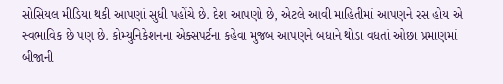સોસિયલ મીડિયા થકી આપણાં સુધી પહોંચે છે. દેશ આપણો છે, એટલે આવી માહિતીમાં આપણને રસ હોય એ સ્વભાવિક છે પણ છે. કોમ્યુનિકેશનના એક્સપર્ટના કહેવા મુજબ આપણને બધાને થોડા વધતાં ઓછા પ્રમાણમાં બીજાની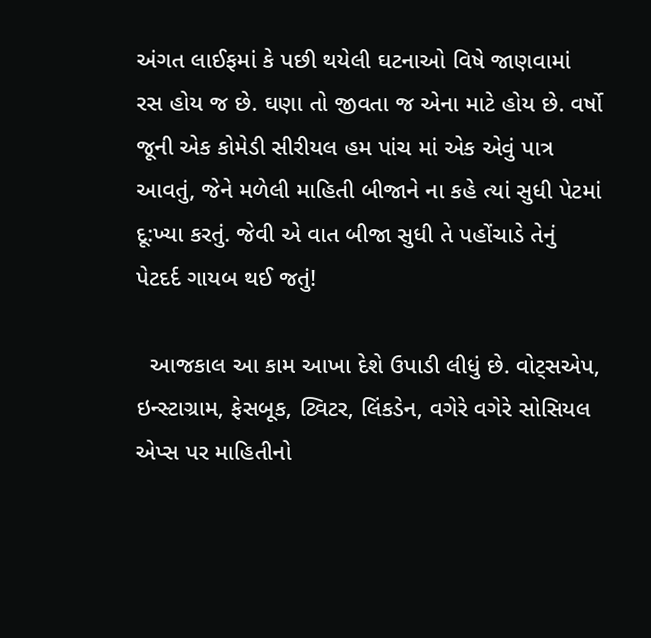અંગત લાઈફમાં કે પછી થયેલી ઘટનાઓ વિષે જાણવામાં રસ હોય જ છે. ઘણા તો જીવતા જ એના માટે હોય છે. વર્ષો જૂની એક કોમેડી સીરીયલ હમ પાંચ માં એક એવું પાત્ર આવતું, જેને મળેલી માહિતી બીજાને ના કહે ત્યાં સુધી પેટમાં દૂ:ખ્યા કરતું. જેવી એ વાત બીજા સુધી તે પહોંચાડે તેનું પેટદર્દ ગાયબ થઈ જતું!

  આજકાલ આ કામ આખા દેશે ઉપાડી લીધું છે. વોટ્સએપ, ઇન્સ્ટાગ્રામ, ફેસબૂક, ટ્વિટર, લિંકડેન, વગેરે વગેરે સોસિયલ એપ્સ પર માહિતીનો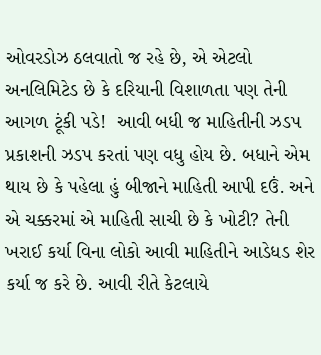ઓવરડોઝ ઠલવાતો જ રહે છે, એ એટલો અનલિમિટેડ છે કે દરિયાની વિશાળતા પણ તેની આગળ ટૂંકી પડે!  આવી બધી જ માહિતીની ઝડપ પ્રકાશની ઝડપ કરતાં પણ વધુ હોય છે. બધાને એમ થાય છે કે પહેલા હું બીજાને માહિતી આપી દઉં. અને એ ચક્કરમાં એ માહિતી સાચી છે કે ખોટી? તેની ખરાઈ કર્યા વિના લોકો આવી માહિતીને આડેધડ શેર કર્યા જ કરે છે. આવી રીતે કેટલાયે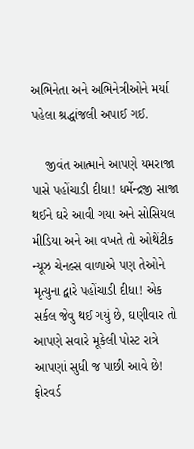અભિનેતા અને અભિનેત્રીઓને મર્યા પહેલા શ્રદ્ધાંજલી અપાઈ ગઈ.

    જીવંત આત્માને આપણે યમરાજા પાસે પહોંચાડી દીધા! ધર્મેન્દ્રજી સાજા થઈને ઘરે આવી ગયા અને સોસિયલ મીડિયા અને આ વખતે તો ઓથેંટીક ન્યૂઝ ચેનલ્સ વાળાએ પણ તેઓને મૃત્યુના દ્વારે પહોંચાડી દીધા! એક સર્કલ જેવુ થઈ ગયું છે, ઘણીવાર તો આપણે સવારે મૂકેલી પોસ્ટ રાત્રે આપણાં સુધી જ પાછી આવે છે! ફોરવર્ડ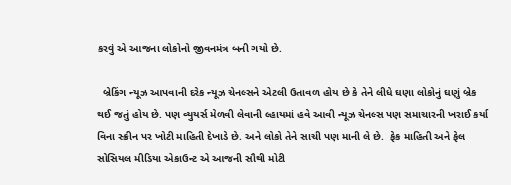કરવું એ આજના લોકોનો જીવનમંત્ર બની ગયો છે.

  બ્રેકિંગ ન્યૂઝ આપવાની દરેક ન્યૂઝ ચેનલ્સને એટલી ઉતાવળ હોય છે કે તેને લીધે ઘણા લોકોનું ઘણું બ્રેક થઈ જતું હોય છે. પણ વ્યુયર્સ મેળવી લેવાની લ્હાયમાં હવે આવી ન્યૂઝ ચેનલ્સ પણ સમાચારની ખરાઈ કર્યા વિના સ્ક્રીન પર ખોટી માહિતી દેખાડે છે. અને લોકો તેને સાચી પણ માની લે છે.  ફેક માહિતી અને ફેલ સોસિયલ મીડિયા એકાઉન્ટ એ આજની સૌથી મોટી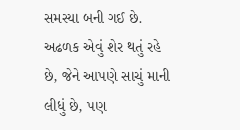સમસ્યા બની ગઈ છે. અઢળક એવું શેર થતું રહે છે, જેને આપણે સાચું માની લીધું છે, પણ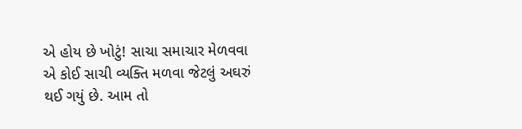એ હોય છે ખોટું! સાચા સમાચાર મેળવવા એ કોઈ સાચી વ્યક્તિ મળવા જેટલું અઘરું થઈ ગયું છે. આમ તો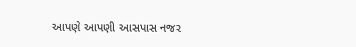આપણે આપણી આસપાસ નજર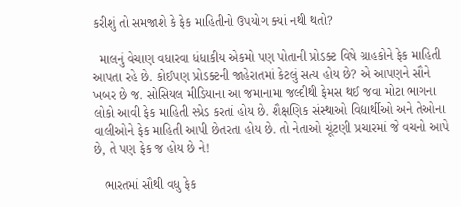કરીશું તો સમજાશે કે ફેક માહિતીનો ઉપયોગ ક્યાં નથી થતો?

  માલનું વેચાણ વધારવા ધંધાકીય એકમો પણ પોતાની પ્રોડક્ટ વિષે ગ્રાહકોને ફેક માહિતી આપતા રહે છે. કોઈપણ પ્રોડક્ટની જાહેરાતમાં કેટલું સત્ય હોય છે? એ આપણને સૌને ખબર છે જ. સોસિયલ મીડિયાના આ જમાનામા જલ્દીથી ફેમસ થઈ જવા મોટા ભાગના લોકો આવી ફેક માહિતી સ્પ્રેડ કરતાં હોય છે. શૈક્ષણિક સંસ્થાઓ વિદ્યાર્થીઓ અને તેઓના વાલીઓને ફેક માહિતી આપી છેતરતા હોય છે. તો નેતાઓ ચૂંટણી પ્રચારમાં જે વચનો આપે છે, તે પણ ફેક જ હોય છે ને!

   ભારતમાં સૌથી વધુ ફેક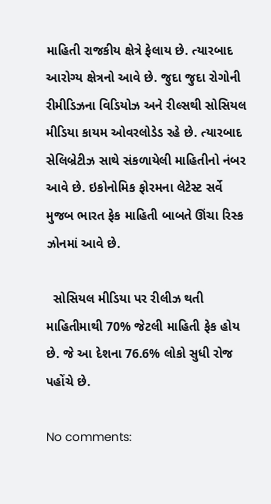માહિતી રાજકીય ક્ષેત્રે ફેલાય છે. ત્યારબાદ આરોગ્ય ક્ષેત્રનો આવે છે. જુદા જુદા રોગોની રીમીડિઝના વિડિયોઝ અને રીલ્સથી સોસિયલ મીડિયા કાયમ ઓવરલોડેડ રહે છે. ત્યારબાદ સેલિબ્રેટીઝ સાથે સંકળાયેલી માહિતીનો નંબર આવે છે. ઇકોનોમિક ફોરમના લેટેસ્ટ સર્વે મુજબ ભારત ફેક માહિતી બાબતે ઊંચા રિસ્ક ઝોનમાં આવે છે.

  સોસિયલ મીડિયા પર રીલીઝ થતી માહિતીમાથી 70% જેટલી માહિતી ફેક હોય છે. જે આ દેશના 76.6% લોકો સુધી રોજ પહોંચે છે.

No comments: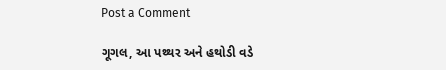Post a Comment

ગૂગલ, આ પથ્થર અને હથોડી વડે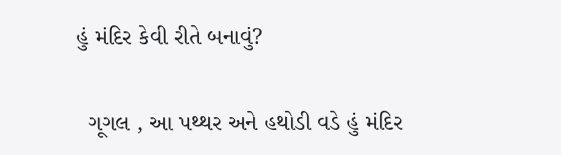હું મંદિર કેવી રીતે બનાવું?

  ગૂગલ , આ પથ્થર અને હથોડી વડે હું મંદિર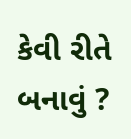કેવી રીતે બનાવું ?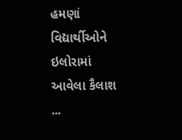હમણાં વિદ્યાર્થીઓને ઇલોરામાં આવેલા કૈલાશ ...